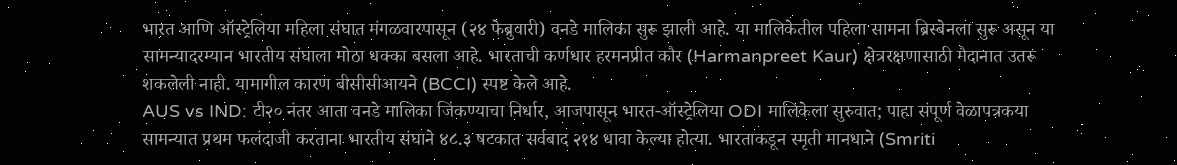भारत आणि ऑस्ट्रेलिया महिला संघात मंगळवारपासून (२४ फेब्रुवारी) वनडे मालिका सुरू झाली आहे. या मालिकेतील पहिला सामना ब्रिस्बेनला सुरू असून या सामन्यादरम्यान भारतीय संघाला मोठा धक्का बसला आहे. भारताची कर्णधार हरमनप्रीत कौर (Harmanpreet Kaur) क्षेत्ररक्षणासाठी मैदानात उतरू शकलेली नाही. यामागील कारण बीसीसीआयने (BCCI) स्पष्ट केले आहे.
AUS vs IND: टी२० नंतर आता वनडे मालिका जिंकण्याचा निर्धार, आजपासून भारत-ऑस्ट्रेलिया ODI मालिकेला सुरुवात; पाहा संपूर्ण वेळापत्रकया सामन्यात प्रथम फलंदाजी करताना भारतीय संघाने ४८.३ षटकात सर्वबाद २१४ धावा केल्या होत्या. भारताकडून स्मृती मानधाने (Smriti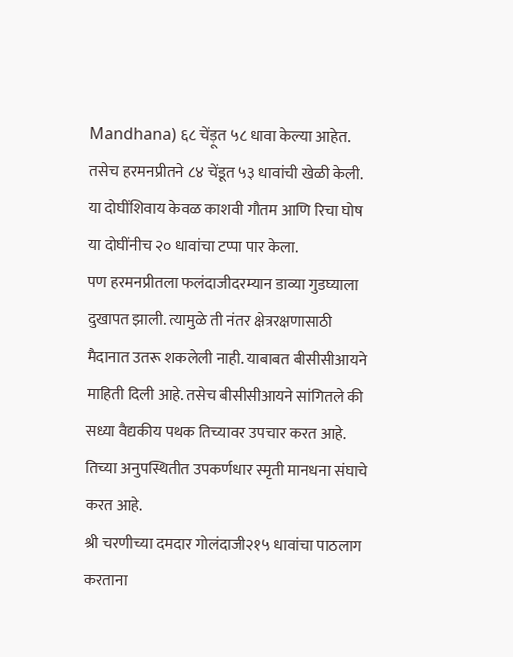Mandhana) ६८ चेंड़ूत ५८ धावा केल्या आहेत. तसेच हरमनप्रीतने ८४ चेंडूत ५३ धावांची खेळी केली. या दोघींशिवाय केवळ काशवी गौतम आणि रिचा घोष या दोघींनीच २० धावांचा टप्पा पार केला.
पण हरमनप्रीतला फलंदाजीदरम्यान डाव्या गुडघ्याला दुखापत झाली. त्यामुळे ती नंतर क्षेत्ररक्षणासाठी मैदानात उतरू शकलेली नाही. याबाबत बीसीसीआयने माहिती दिली आहे. तसेच बीसीसीआयने सांगितले की सध्या वैद्यकीय पथक तिच्यावर उपचार करत आहे. तिच्या अनुपस्थितीत उपकर्णधार स्मृती मानधना संघाचे करत आहे.
श्री चरणीच्या दमदार गोलंदाजी२१५ धावांचा पाठलाग करताना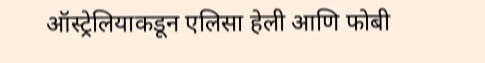ऑस्ट्रेलियाकडून एलिसा हेली आणि फोबी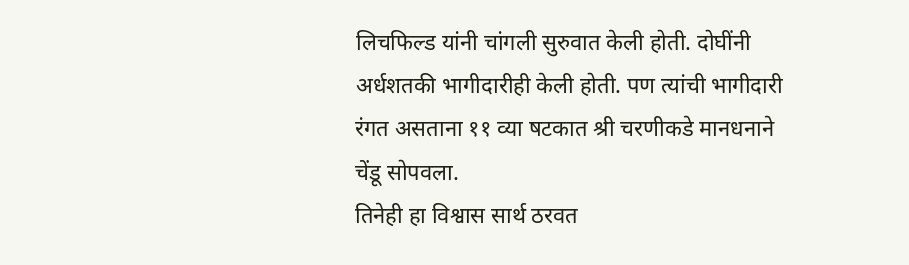लिचफिल्ड यांनी चांगली सुरुवात केली होती. दोघींनी अर्धशतकी भागीदारीही केली होती. पण त्यांची भागीदारी रंगत असताना ११ व्या षटकात श्री चरणीकडे मानधनाने चेंडू सोपवला.
तिनेही हा विश्वास सार्थ ठरवत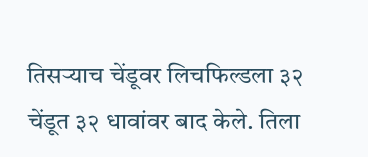तिसऱ्याच चेंडूवर लिचफिल्डला ३२ चेंडूत ३२ धावांवर बाद केले. तिला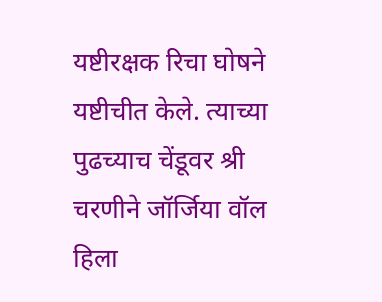यष्टीरक्षक रिचा घोषने यष्टीचीत केले. त्याच्या पुढच्याच चेंडूवर श्री चरणीने जॉर्जिया वॉल हिला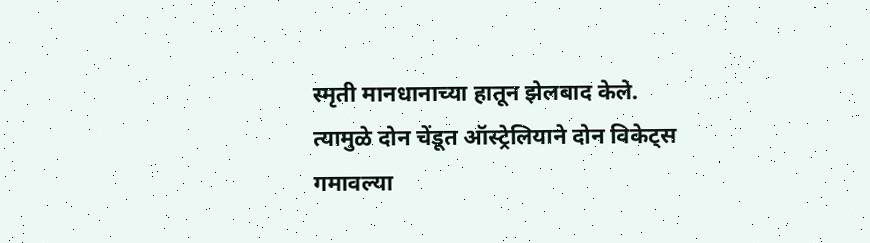स्मृती मानधानाच्या हातून झेलबाद केले.
त्यामुळे दोन चेंडूत ऑस्ट्रेलियाने दोन विकेट्स गमावल्या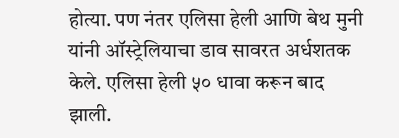होत्या. पण नंतर एलिसा हेली आणि बेथ मुनी यांनी ऑस्ट्रेलियाचा डाव सावरत अर्धशतक केले. एलिसा हेली ५० धावा करून बाद झाली.